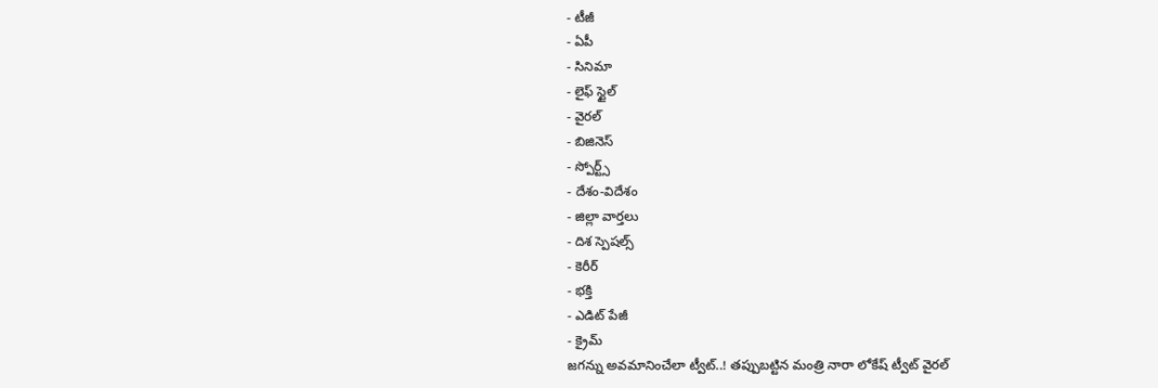- టీజీ
- ఏపీ
- సినిమా
- లైఫ్ స్టైల్
- వైరల్
- బిజినెస్
- స్పోర్ట్స్
- దేశం-విదేశం
- జిల్లా వార్తలు
- దిశ స్పెషల్స్
- కెరీర్
- భక్తి
- ఎడిట్ పేజీ
- క్రైమ్
జగన్ను అవమానించేలా ట్వీట్..! తప్పుబట్టిన మంత్రి నారా లోకేష్ ట్వీట్ వైరల్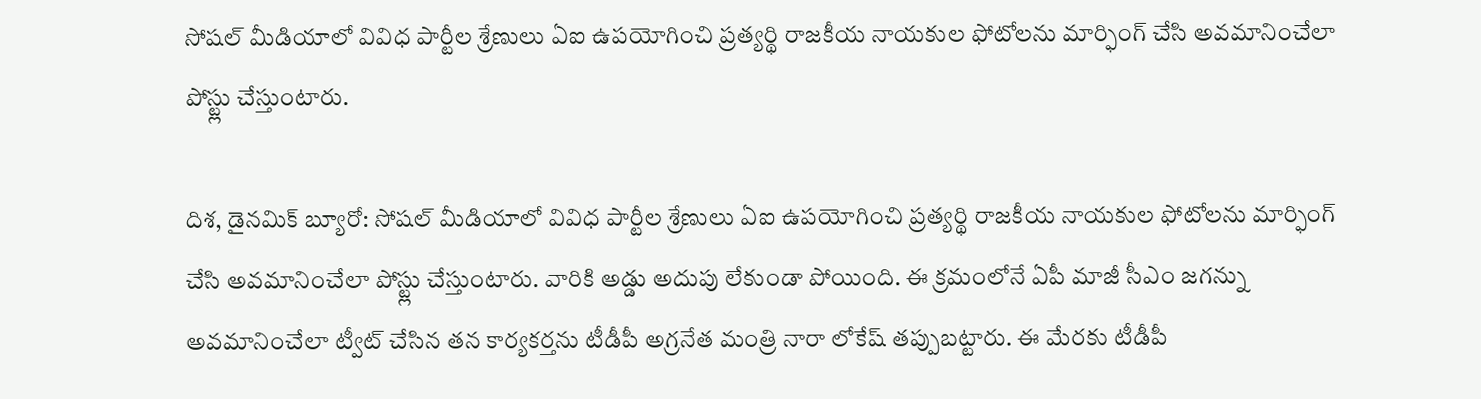సోషల్ మీడియాలో వివిధ పార్టీల శ్రేణులు ఏఐ ఉపయోగించి ప్రత్యర్థి రాజకీయ నాయకుల ఫోటోలను మార్ఫింగ్ చేసి అవమానించేలా పోస్ట్లు చేస్తుంటారు.

దిశ, డైనమిక్ బ్యూరో: సోషల్ మీడియాలో వివిధ పార్టీల శ్రేణులు ఏఐ ఉపయోగించి ప్రత్యర్థి రాజకీయ నాయకుల ఫోటోలను మార్ఫింగ్ చేసి అవమానించేలా పోస్ట్లు చేస్తుంటారు. వారికి అడ్డు అదుపు లేకుండా పోయింది. ఈ క్రమంలోనే ఏపీ మాజీ సీఎం జగన్ను అవమానించేలా ట్వీట్ చేసిన తన కార్యకర్తను టీడీపీ అగ్రనేత మంత్రి నారా లోకేష్ తప్పుబట్టారు. ఈ మేరకు టీడీపీ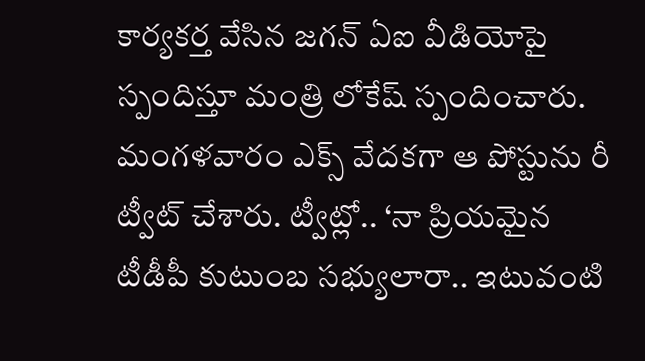కార్యకర్త వేసిన జగన్ ఏఐ వీడియోపై స్పందిస్తూ మంత్రి లోకేష్ స్పందించారు. మంగళవారం ఎక్స్ వేదకగా ఆ పోస్టును రీ ట్వీట్ చేశారు. ట్వీట్లో.. ‘నా ప్రియమైన టీడీపీ కుటుంబ సభ్యులారా.. ఇటువంటి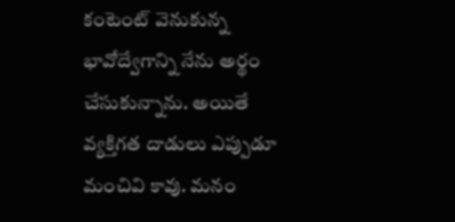కంటెంట్ వెనుకున్న భావోద్వేగాన్ని నేను అర్థం చేసుకున్నాను. అయితే వ్యక్తిగత దాడులు ఎప్పుడూ మంచివి కావు. మనం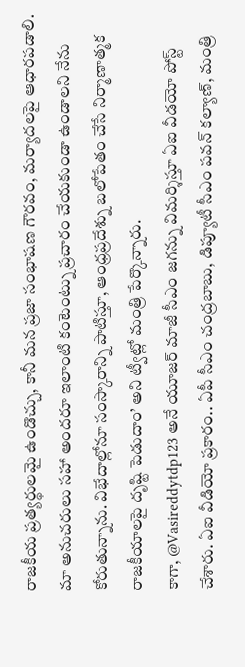రాజకీయ ప్రత్యర్థులమై ఉండొచ్చు, కానీ మన ప్రజా సంభాషణ గౌరవం, మర్యాదలపై ఆధారపడాలి. మా అనుచరులు సహా అందరూ ఇలాంటి కంటెంట్ను ప్రచారం చేయకుండా ఉండాలని నేను కోరుతున్నాను. విభేదాల్లోనూ సంస్కారాన్ని పాటిస్తూ, ఆంధ్రప్రదేశ్ను బలోపేతం చేసే నిర్మాణాత్మక రాజకీయాలపై దృష్టి పెడుదాం’ అని ట్వీట్లో మంత్రి పేర్కొన్నారు.
కాగా, @Vasireddytdp123 అనే యూజర్ మాజీ సీఎం జగన్ను విమర్శిస్తూ ఏఐ వీడయో పోస్ట్ చేశారు. ఏఐ వీడియో ప్రకారం.. ఏపీ సీఎం చంద్రబాబు, డిప్యూటీ సీఎం పవన్ కల్యాణ్, మంత్రి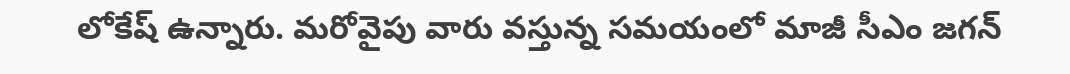లోకేష్ ఉన్నారు. మరోవైపు వారు వస్తున్న సమయంలో మాజీ సీఎం జగన్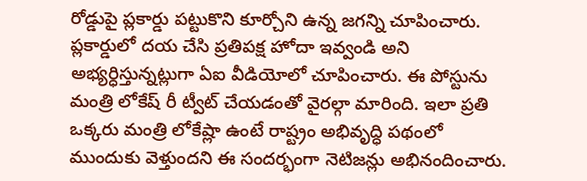రోడ్డుపై ప్లకార్డు పట్టుకొని కూర్చోని ఉన్న జగన్ని చూపించారు. ప్లకార్డులో దయ చేసి ప్రతిపక్ష హోదా ఇవ్వండి అని అభ్యర్ధిస్తున్నట్లుగా ఏఐ వీడియోలో చూపించారు. ఈ పోస్టును మంత్రి లోకేష్ రీ ట్వీట్ చేయడంతో వైరల్గా మారింది. ఇలా ప్రతి ఒక్కరు మంత్రి లోకేష్లా ఉంటే రాష్ట్రం అభివృద్ధి పథంలో ముందుకు వెళ్తుందని ఈ సందర్భంగా నెటిజన్లు అభినందించారు.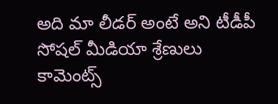అది మా లీడర్ అంటే అని టీడీపీ సోషల్ మీడియా శ్రేణులు కామెంట్స్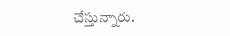చేస్తున్నారు.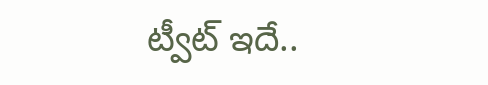ట్వీట్ ఇదే..